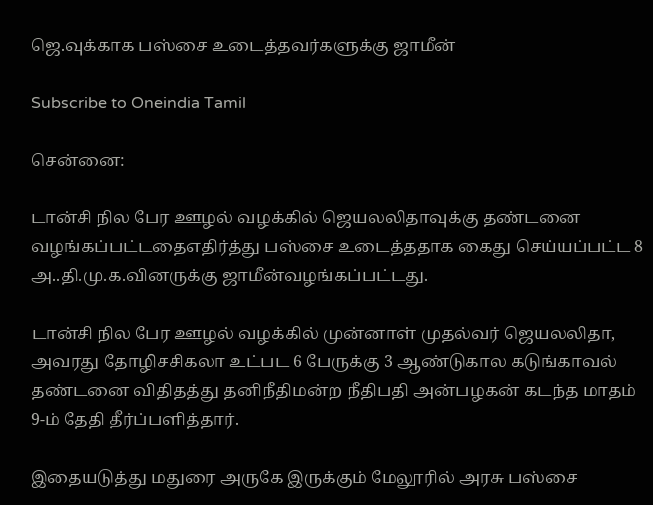ஜெ.வுக்காக பஸ்சை உடைத்தவர்களுக்கு ஜாமீன்

Subscribe to Oneindia Tamil

சென்னை:

டான்சி நில பேர ஊழல் வழக்கில் ஜெயலலிதாவுக்கு தண்டனை வழங்கப்பட்டதைஎதிர்த்து பஸ்சை உடைத்ததாக கைது செய்யப்பட்ட 8 அ..தி.மு.க.வினருக்கு ஜாமீன்வழங்கப்பட்டது.

டான்சி நில பேர ஊழல் வழக்கில் முன்னாள் முதல்வர் ஜெயலலிதா, அவரது தோழிசசிகலா உட்பட 6 பேருக்கு 3 ஆண்டுகால கடுங்காவல் தண்டனை விதிதத்து தனிநீதிமன்ற நீதிபதி அன்பழகன் கடந்த மாதம் 9-ம் தேதி தீர்ப்பளித்தார்.

இதையடுத்து மதுரை அருகே இருக்கும் மேலூரில் அரசு பஸ்சை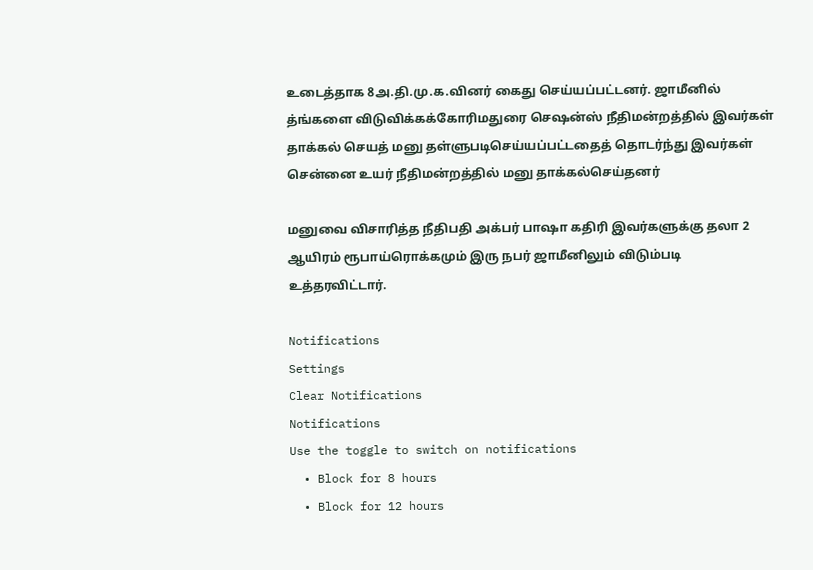உடைத்தாக 8அ.தி.மு.க.வினர் கைது செய்யப்பட்டனர். ஜாமீனில் த்ங்களை விடுவிக்கக்கோரிமதுரை செஷன்ஸ் நீதிமன்றத்தில் இவர்கள் தாக்கல் செயத் மனு தள்ளுபடிசெய்யப்பட்டதைத் தொடர்ந்து இவர்கள் சென்னை உயர் நீதிமன்றத்தில் மனு தாக்கல்செய்தனர்

மனுவை விசாரித்த நீதிபதி அக்பர் பாஷா கதிரி இவர்களுக்கு தலா 2 ஆயிரம் ரூபாய்ரொக்கமும் இரு நபர் ஜாமீனிலும் விடும்படி உத்தரவிட்டார்.

Notifications
Settings
Clear Notifications
Notifications
Use the toggle to switch on notifications
  • Block for 8 hours
  • Block for 12 hours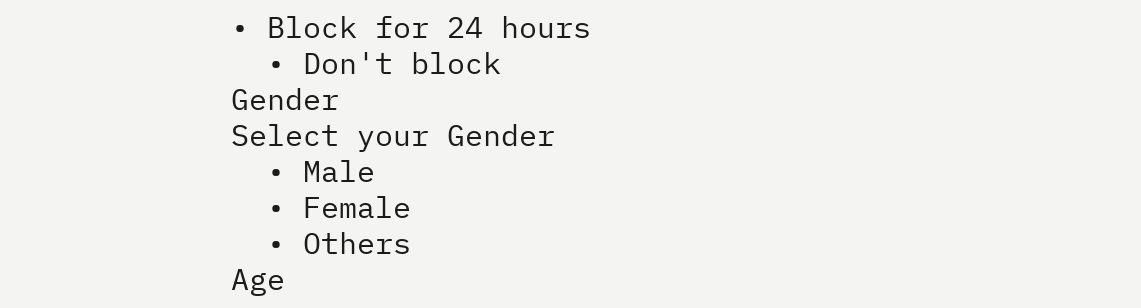• Block for 24 hours
  • Don't block
Gender
Select your Gender
  • Male
  • Female
  • Others
Age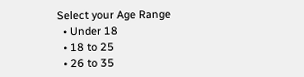Select your Age Range
  • Under 18
  • 18 to 25
  • 26 to 35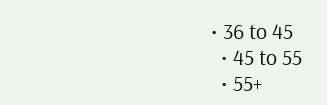• 36 to 45
  • 45 to 55
  • 55+